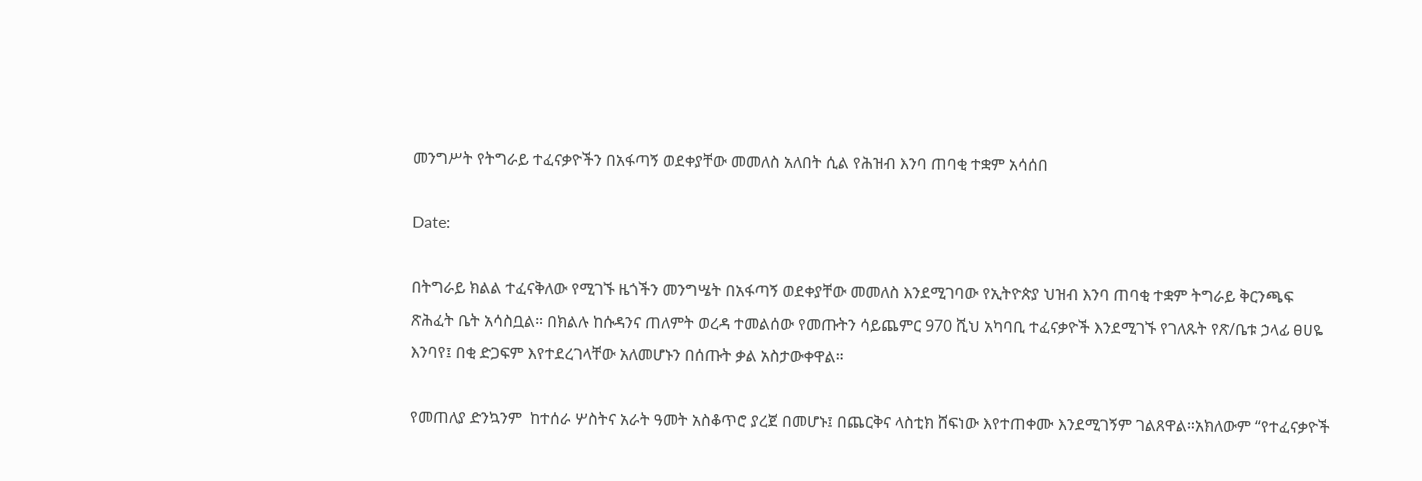መንግሥት የትግራይ ተፈናቃዮችን በአፋጣኝ ወደቀያቸው መመለስ አለበት ሲል የሕዝብ እንባ ጠባቂ ተቋም አሳሰበ

Date:

በትግራይ ክልል ተፈናቅለው የሚገኙ ዜጎችን መንግሤት በአፋጣኝ ወደቀያቸው መመለስ እንደሚገባው የኢትዮጵያ ህዝብ እንባ ጠባቂ ተቋም ትግራይ ቅርንጫፍ ጽሕፈት ቤት አሳስቧል። በክልሉ ከሱዳንና ጠለምት ወረዳ ተመልሰው የመጡትን ሳይጨምር 970 ሺህ አካባቢ ተፈናቃዮች እንደሚገኙ የገለጹት የጽ/ቤቱ ኃላፊ ፀሀዬ እንባየ፤ በቂ ድጋፍም እየተደረገላቸው አለመሆኑን በሰጡት ቃል አስታውቀዋል።

የመጠለያ ድንኳንም  ከተሰራ ሦስትና አራት ዓመት አስቆጥሮ ያረጀ በመሆኑ፤ በጨርቅና ላስቲክ ሸፍነው እየተጠቀሙ እንደሚገኝም ገልጸዋል።አክለውም “የተፈናቃዮች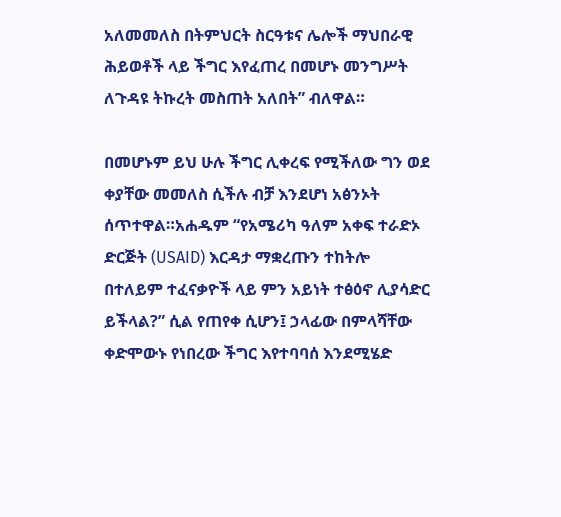አለመመለስ በትምህርት ስርዓቱና ሌሎች ማህበራዊ ሕይወቶች ላይ ችግር እየፈጠረ በመሆኑ መንግሥት ለጉዳዩ ትኩረት መስጠት አለበት” ብለዋል።

በመሆኑም ይህ ሁሉ ችግር ሊቀረፍ የሚችለው ግን ወደ ቀያቸው መመለስ ሲችሉ ብቻ እንደሆነ አፅንኦት ሰጥተዋል።አሐዱም “የአሜሪካ ዓለም አቀፍ ተራድኦ ድርጅት (USAID) እርዳታ ማቋረጡን ተከትሎ በተለይም ተፈናቃዮች ላይ ምን አይነት ተፅዕኖ ሊያሳድር ይችላል?” ሲል የጠየቀ ሲሆን፤ ኃላፊው በምላሻቸው ቀድሞውኑ የነበረው ችግር እየተባባሰ እንደሚሄድ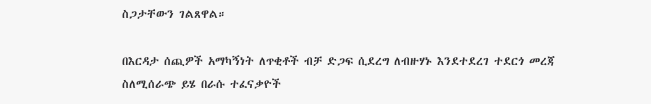ስጋታቸውን ገልጸዋል።

በእርዳታ ሰጪዎች አማካኝነት ለጥቂቶች ብቻ ድጋፍ ሲደረግ ለብዙሃኑ እንደተደረገ ተደርጎ መረጃ ስለሚሰራጭ ይሄ በራሱ ተፈናቃዮች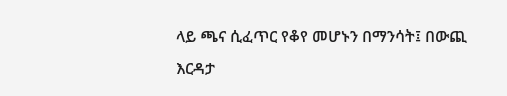ላይ ጫና ሲፈጥር የቆየ መሆኑን በማንሳት፤ በውጪ እርዳታ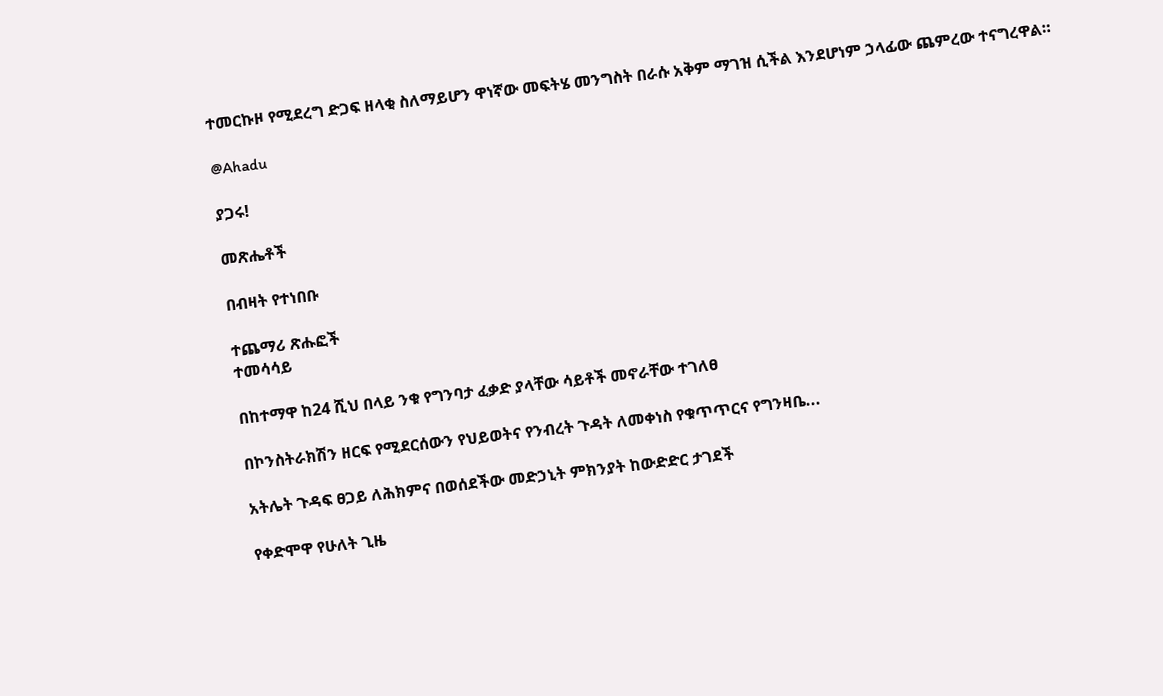ተመርኩዞ የሚደረግ ድጋፍ ዘላቂ ስለማይሆን ዋነኛው መፍትሄ መንግስት በራሱ አቅም ማገዝ ሲችል እንደሆነም ኃላፊው ጨምረው ተናግረዋል።

@Ahadu

ያጋሩ!

መጽሔቶች

በብዛት የተነበቡ

ተጨማሪ ጽሑፎች
ተመሳሳይ

በከተማዋ ከ24 ሺህ በላይ ንቁ የግንባታ ፈቃድ ያላቸው ሳይቶች መኖራቸው ተገለፀ

በኮንስትራክሽን ዘርፍ የሚደርሰውን የህይወትና የንብረት ጉዳት ለመቀነስ የቁጥጥርና የግንዛቤ...

አትሌት ጉዳፍ ፀጋይ ለሕክምና በወሰደችው መድኃኒት ምክንያት ከውድድር ታገደች

የቀድሞዋ የሁለት ጊዜ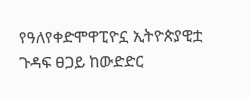የዓለየቀድሞዋፒዮኗ ኢትዮጵያዊቷ ጉዳፍ ፀጋይ ከውድድር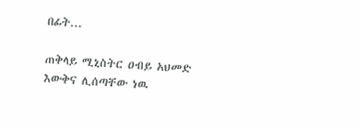በፊት...

ጠቅላይ ሚኒስትር ዐብይ አህመድ እውቅና ሊሰጣቸው ነዉ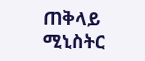ጠቅላይ ሚኒስትር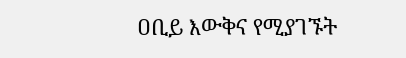ዐቢይ እውቅና የሚያገኙት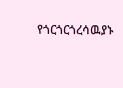የጎርጎርጎረሳዉያኑ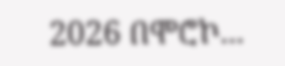2026 በሞሮኮ...